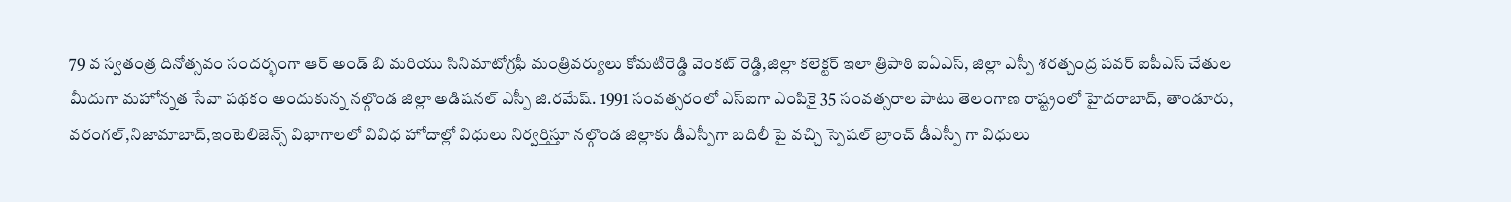79 వ స్వతంత్ర దినోత్సవం సందర్భంగా ఆర్ అండ్ బి మరియు సినిమాటోగ్రఫీ మంత్రివర్యులు కోమటిరెడ్డి వెంకట్ రెడ్డి,జిల్లా కలెక్టర్ ఇలా త్రిపాఠి ఐఏఎస్, జిల్లా ఎస్పీ శరత్చంద్ర పవర్ ఐపీఎస్ చేతుల మీదుగా మహోన్నత సేవా పథకం అందుకున్న నల్గొండ జిల్లా అడిషనల్ ఎస్పీ జి.రమేష్. 1991 సంవత్సరంలో ఎస్ఐగా ఎంపికై 35 సంవత్సరాల పాటు తెలంగాణ రాష్ట్రంలో హైదరాబాద్, తాండూరు, వరంగల్,నిజామాబాద్,ఇంటెలిజెన్స్ విభాగాలలో వివిధ హోదాల్లో విధులు నిర్వర్తిస్తూ నల్గొండ జిల్లాకు డీఎస్పీగా బదిలీ పై వచ్చి స్పెషల్ బ్రాంచ్ డీఎస్పీ గా విధులు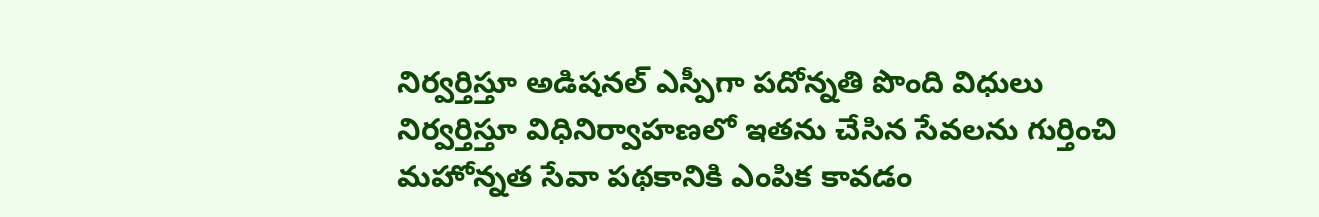నిర్వర్తిస్తూ అడిషనల్ ఎస్పీగా పదోన్నతి పొంది విధులు నిర్వర్తిస్తూ విధినిర్వాహణలో ఇతను చేసిన సేవలను గుర్తించి మహోన్నత సేవా పథకానికి ఎంపిక కావడం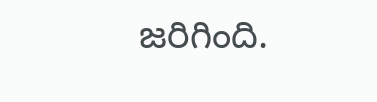జరిగింది.